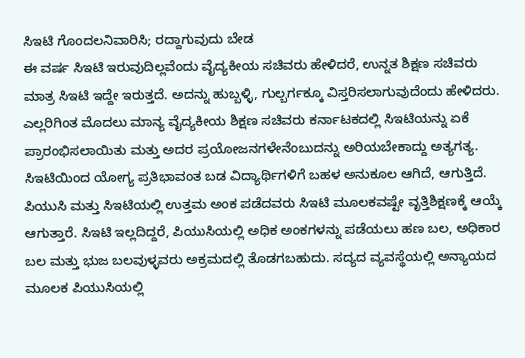ಸಿಇಟಿ ಗೊಂದಲನಿವಾರಿಸಿ; ರದ್ದಾಗುವುದು ಬೇಡ
ಈ ವರ್ಷ ಸಿಇಟಿ ಇರುವುದಿಲ್ಲವೆಂದು ವೈದ್ಯಕೀಯ ಸಚಿವರು ಹೇಳಿದರೆ, ಉನ್ನತ ಶಿಕ್ಷಣ ಸಚಿವರು ಮಾತ್ರ ಸಿಇಟಿ ಇದ್ದೇ ಇರುತ್ತದೆ. ಅದನ್ನು ಹುಬ್ಬಳ್ಳಿ, ಗುಲ್ಬರ್ಗಕ್ಕೂ ವಿಸ್ತರಿಸಲಾಗುವುದೆಂದು ಹೇಳಿದರು. ಎಲ್ಲರಿಗಿಂತ ಮೊದಲು ಮಾನ್ಯ ವೈದ್ಯಕೀಯ ಶಿಕ್ಷಣ ಸಚಿವರು ಕರ್ನಾಟಕದಲ್ಲಿ ಸಿಇಟಿಯನ್ನು ಏಕೆ ಪ್ರಾರಂಭಿಸಲಾಯಿತು ಮತ್ತು ಅದರ ಪ್ರಯೋಜನಗಳೇನೆಂಬುದನ್ನು ಅರಿಯಬೇಕಾದ್ದು ಅತ್ಯಗತ್ಯ.
ಸಿಇಟಿಯಿಂದ ಯೋಗ್ಯ ಪ್ರತಿಭಾವಂತ ಬಡ ವಿದ್ಯಾರ್ಥಿಗಳಿಗೆ ಬಹಳ ಅನುಕೂಲ ಆಗಿದೆ, ಆಗುತ್ತಿದೆ. ಪಿಯುಸಿ ಮತ್ತು ಸಿಇಟಿಯಲ್ಲಿ ಉತ್ತಮ ಅಂಕ ಪಡೆದವರು ಸಿಇಟಿ ಮೂಲಕವಷ್ಟೇ ವೃತ್ತಿಶಿಕ್ಷಣಕ್ಕೆ ಆಯ್ಕೆ ಆಗುತ್ತಾರೆ. ಸಿಇಟಿ ಇಲ್ಲದಿದ್ದರೆ, ಪಿಯುಸಿಯಲ್ಲಿ ಅಧಿಕ ಅಂಕಗಳನ್ನು ಪಡೆಯಲು ಹಣ ಬಲ, ಅಧಿಕಾರ ಬಲ ಮತ್ತು ಭುಜ ಬಲವುಳ್ಳವರು ಅಕ್ರಮದಲ್ಲಿ ತೊಡಗಬಹುದು. ಸದ್ಯದ ವ್ಯವಸ್ಥೆಯಲ್ಲಿ ಅನ್ಯಾಯದ ಮೂಲಕ ಪಿಯುಸಿಯಲ್ಲಿ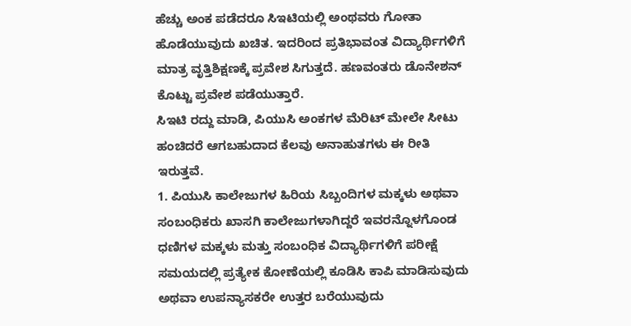ಹೆಚ್ಚು ಅಂಕ ಪಡೆದರೂ ಸಿಇಟಿಯಲ್ಲಿ ಅಂಥವರು ಗೋತಾ ಹೊಡೆಯುವುದು ಖಚಿತ. ಇದರಿಂದ ಪ್ರತಿಭಾವಂತ ವಿದ್ಯಾರ್ಥಿಗಳಿಗೆ ಮಾತ್ರ ವೃತ್ತಿಶಿಕ್ಷಣಕ್ಕೆ ಪ್ರವೇಶ ಸಿಗುತ್ತದೆ. ಹಣವಂತರು ಡೊನೇಶನ್ ಕೊಟ್ಟು ಪ್ರವೇಶ ಪಡೆಯುತ್ತಾರೆ.
ಸಿಇಟಿ ರದ್ದು ಮಾಡಿ, ಪಿಯುಸಿ ಅಂಕಗಳ ಮೆರಿಟ್ ಮೇಲೇ ಸೀಟು ಹಂಚಿದರೆ ಆಗಬಹುದಾದ ಕೆಲವು ಅನಾಹುತಗಳು ಈ ರೀತಿ ಇರುತ್ತವೆ.
1. ಪಿಯುಸಿ ಕಾಲೇಜುಗಳ ಹಿರಿಯ ಸಿಬ್ಬಂದಿಗಳ ಮಕ್ಕಳು ಅಥವಾ ಸಂಬಂಧಿಕರು ಖಾಸಗಿ ಕಾಲೇಜುಗಳಾಗಿದ್ದರೆ ಇವರನ್ನೊಳಗೊಂಡ ಧಣಿಗಳ ಮಕ್ಕಳು ಮತ್ತು ಸಂಬಂಧಿಕ ವಿದ್ಯಾರ್ಥಿಗಳಿಗೆ ಪರೀಕ್ಷೆ ಸಮಯದಲ್ಲಿ ಪ್ರತ್ಯೇಕ ಕೋಣೆಯಲ್ಲಿ ಕೂಡಿಸಿ ಕಾಪಿ ಮಾಡಿಸುವುದು ಅಥವಾ ಉಪನ್ಯಾಸಕರೇ ಉತ್ತರ ಬರೆಯುವುದು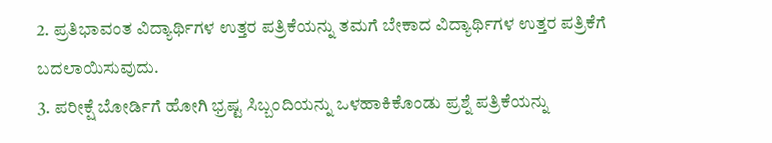2. ಪ್ರತಿಭಾವಂತ ವಿದ್ಯಾರ್ಥಿಗಳ ಉತ್ತರ ಪತ್ರಿಕೆಯನ್ನು ತಮಗೆ ಬೇಕಾದ ವಿದ್ಯಾರ್ಥಿಗಳ ಉತ್ತರ ಪತ್ರಿಕೆಗೆ ಬದಲಾಯಿಸುವುದು.
3. ಪರೀಕ್ಷೆ ಬೋರ್ಡಿಗೆ ಹೋಗಿ ಭ್ರಷ್ಟ ಸಿಬ್ಬಂದಿಯನ್ನು ಒಳಹಾಕಿಕೊಂಡು ಪ್ರಶ್ನೆ ಪತ್ರಿಕೆಯನ್ನು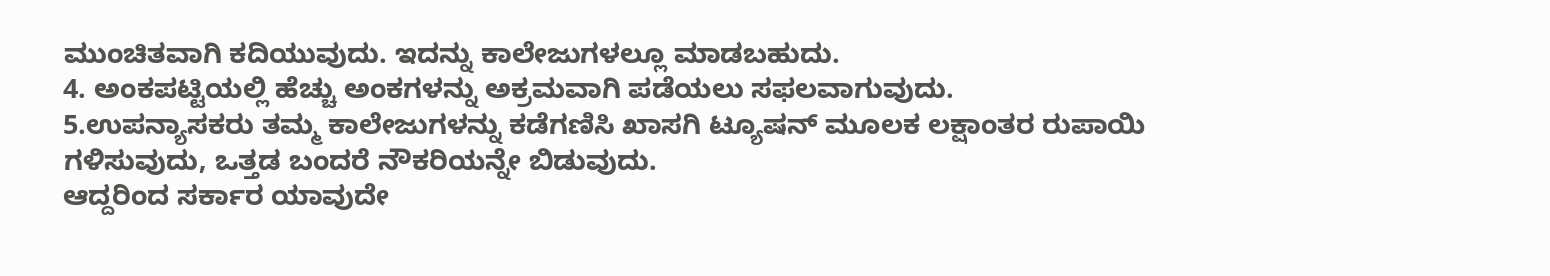ಮುಂಚಿತವಾಗಿ ಕದಿಯುವುದು. ಇದನ್ನು ಕಾಲೇಜುಗಳಲ್ಲೂ ಮಾಡಬಹುದು.
4. ಅಂಕಪಟ್ಟಿಯಲ್ಲಿ ಹೆಚ್ಚು ಅಂಕಗಳನ್ನು ಅಕ್ರಮವಾಗಿ ಪಡೆಯಲು ಸಫಲವಾಗುವುದು.
5.ಉಪನ್ಯಾಸಕರು ತಮ್ಮ ಕಾಲೇಜುಗಳನ್ನು ಕಡೆಗಣಿಸಿ ಖಾಸಗಿ ಟ್ಯೂಷನ್ ಮೂಲಕ ಲಕ್ಷಾಂತರ ರುಪಾಯಿ ಗಳಿಸುವುದು, ಒತ್ತಡ ಬಂದರೆ ನೌಕರಿಯನ್ನೇ ಬಿಡುವುದು.
ಆದ್ದರಿಂದ ಸರ್ಕಾರ ಯಾವುದೇ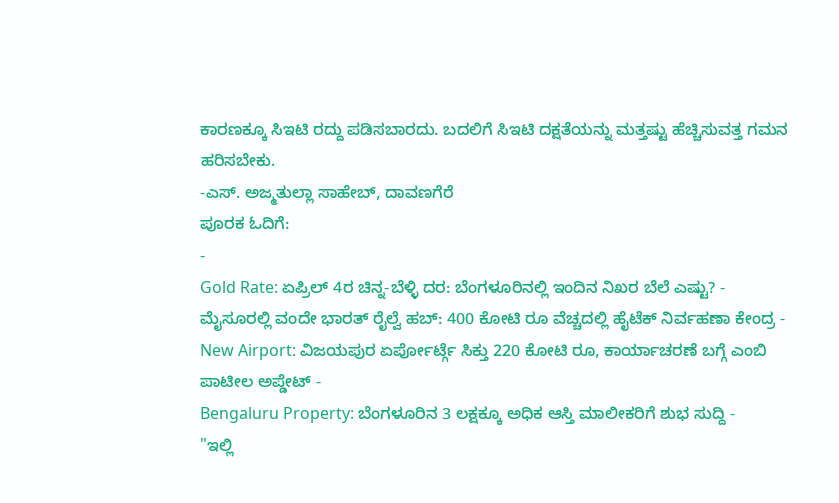ಕಾರಣಕ್ಕೂ ಸಿಇಟಿ ರದ್ದು ಪಡಿಸಬಾರದು. ಬದಲಿಗೆ ಸಿಇಟಿ ದಕ್ಷತೆಯನ್ನು ಮತ್ತಷ್ಟು ಹೆಚ್ಚಿಸುವತ್ತ ಗಮನ ಹರಿಸಬೇಕು.
-ಎಸ್. ಅಜ್ಮತುಲ್ಲಾ ಸಾಹೇಬ್, ದಾವಣಗೆರೆ
ಪೂರಕ ಓದಿಗೆ:
-
Gold Rate: ಏಪ್ರಿಲ್ 4ರ ಚಿನ್ನ-ಬೆಳ್ಳಿ ದರ: ಬೆಂಗಳೂರಿನಲ್ಲಿ ಇಂದಿನ ನಿಖರ ಬೆಲೆ ಎಷ್ಟು? -
ಮೈಸೂರಲ್ಲಿ ವಂದೇ ಭಾರತ್ ರೈಲ್ವೆ ಹಬ್: 400 ಕೋಟಿ ರೂ ವೆಚ್ಚದಲ್ಲಿ ಹೈಟೆಕ್ ನಿರ್ವಹಣಾ ಕೇಂದ್ರ -
New Airport: ವಿಜಯಪುರ ಏರ್ಪೋರ್ಟ್ಗೆ ಸಿಕ್ತು 220 ಕೋಟಿ ರೂ, ಕಾರ್ಯಾಚರಣೆ ಬಗ್ಗೆ ಎಂಬಿ ಪಾಟೀಲ ಅಪ್ಡೇಟ್ -
Bengaluru Property: ಬೆಂಗಳೂರಿನ 3 ಲಕ್ಷಕ್ಕೂ ಅಧಿಕ ಆಸ್ತಿ ಮಾಲೀಕರಿಗೆ ಶುಭ ಸುದ್ದಿ -
"ಇಲ್ಲಿ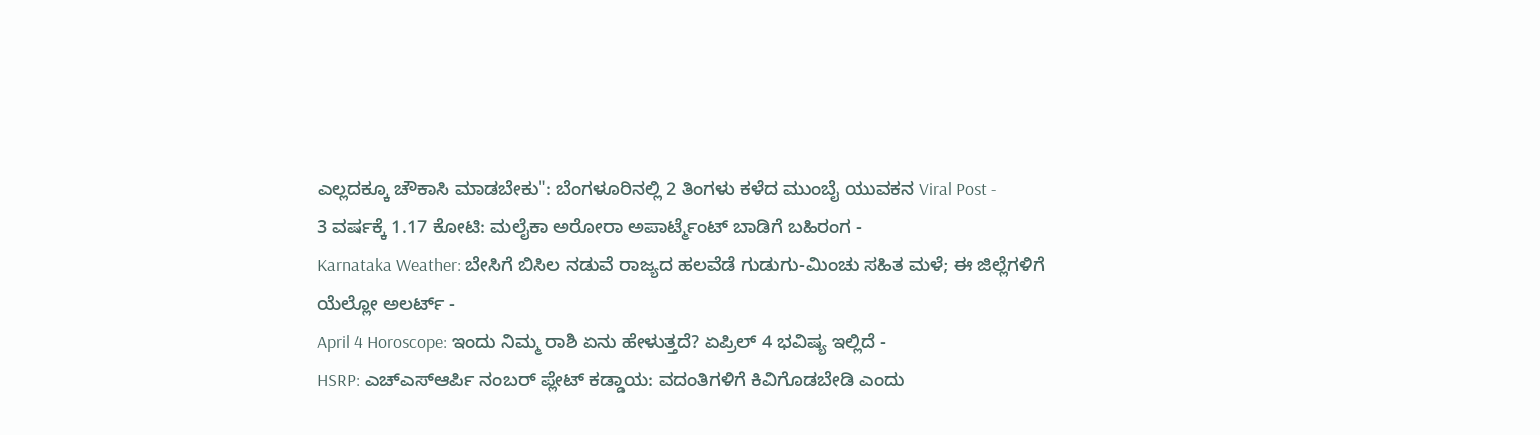ಎಲ್ಲದಕ್ಕೂ ಚೌಕಾಸಿ ಮಾಡಬೇಕು": ಬೆಂಗಳೂರಿನಲ್ಲಿ 2 ತಿಂಗಳು ಕಳೆದ ಮುಂಬೈ ಯುವಕನ Viral Post -
3 ವರ್ಷಕ್ಕೆ 1.17 ಕೋಟಿ: ಮಲೈಕಾ ಅರೋರಾ ಅಪಾರ್ಟ್ಮೆಂಟ್ ಬಾಡಿಗೆ ಬಹಿರಂಗ -
Karnataka Weather: ಬೇಸಿಗೆ ಬಿಸಿಲ ನಡುವೆ ರಾಜ್ಯದ ಹಲವೆಡೆ ಗುಡುಗು-ಮಿಂಚು ಸಹಿತ ಮಳೆ; ಈ ಜಿಲ್ಲೆಗಳಿಗೆ ಯೆಲ್ಲೋ ಅಲರ್ಟ್ -
April 4 Horoscope: ಇಂದು ನಿಮ್ಮ ರಾಶಿ ಏನು ಹೇಳುತ್ತದೆ? ಏಪ್ರಿಲ್ 4 ಭವಿಷ್ಯ ಇಲ್ಲಿದೆ -
HSRP: ಎಚ್ಎಸ್ಆರ್ಪಿ ನಂಬರ್ ಪ್ಲೇಟ್ ಕಡ್ಡಾಯ: ವದಂತಿಗಳಿಗೆ ಕಿವಿಗೊಡಬೇಡಿ ಎಂದು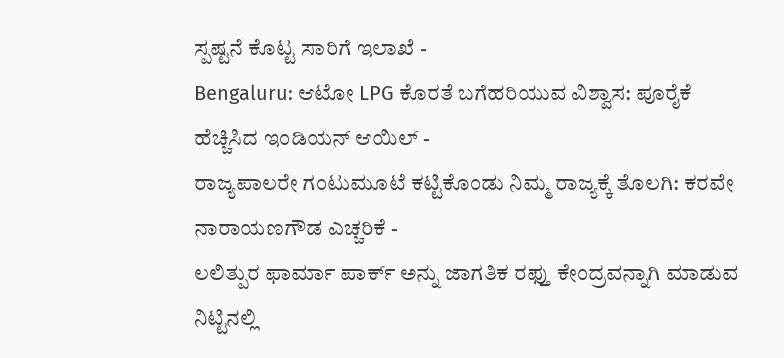ಸ್ಪಷ್ಟನೆ ಕೊಟ್ಟ ಸಾರಿಗೆ ಇಲಾಖೆ -
Bengaluru: ಆಟೋ LPG ಕೊರತೆ ಬಗೆಹರಿಯುವ ವಿಶ್ವಾಸ: ಪೂರೈಕೆ ಹೆಚ್ಚಿಸಿದ ಇಂಡಿಯನ್ ಆಯಿಲ್ -
ರಾಜ್ಯಪಾಲರೇ ಗಂಟುಮೂಟೆ ಕಟ್ಟಿಕೊಂಡು ನಿಮ್ಮ ರಾಜ್ಯಕ್ಕೆ ತೊಲಗಿ: ಕರವೇ ನಾರಾಯಣಗೌಡ ಎಚ್ಚರಿಕೆ -
ಲಲಿತ್ಪುರ ಫಾರ್ಮಾ ಪಾರ್ಕ್ ಅನ್ನು ಜಾಗತಿಕ ರಫ್ತು ಕೇಂದ್ರವನ್ನಾಗಿ ಮಾಡುವ ನಿಟ್ಟಿನಲ್ಲಿ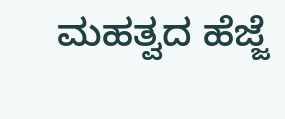ಮಹತ್ವದ ಹೆಜ್ಜೆ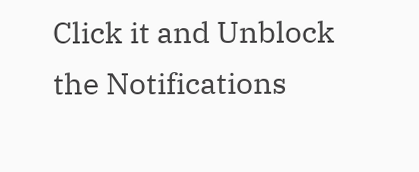Click it and Unblock the Notifications